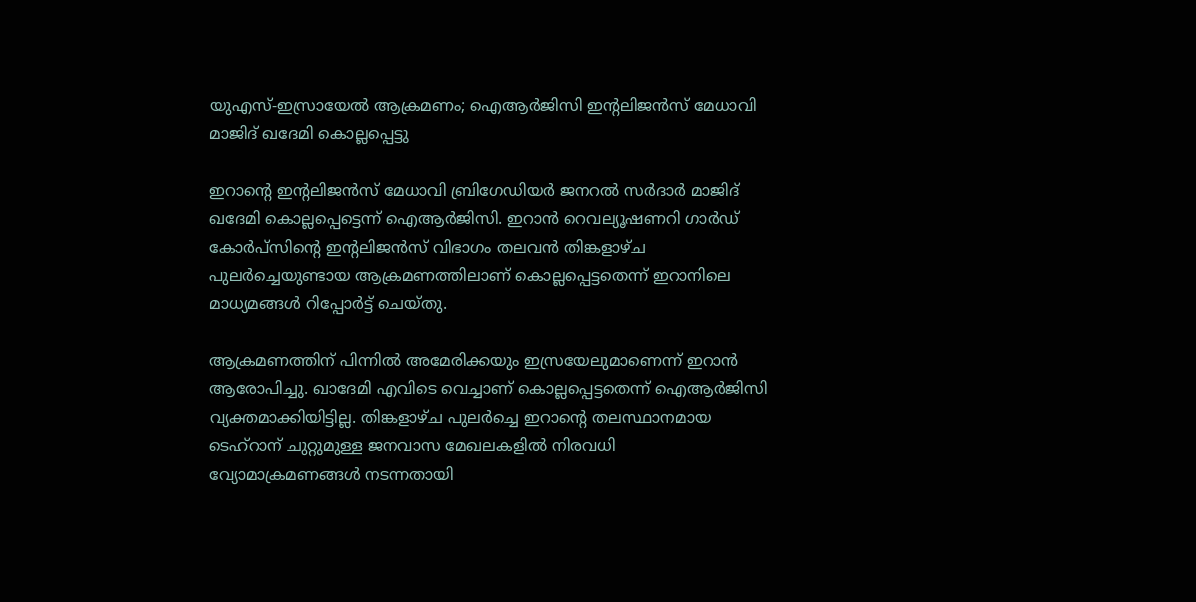യുഎസ്-ഇസ്രായേൽ ആക്രമണം; ഐആർജിസി ഇന്റലിജൻസ് മേധാവി മാജിദ് ഖദേമി കൊല്ലപ്പെട്ടു

ഇറാന്‍റെ ഇന്‍റലിജൻസ് മേധാവി ബ്രിഗേഡിയർ ജനറൽ സർദാർ മാജിദ് ഖദേമി കൊല്ലപ്പെട്ടെന്ന് ഐആർജിസി. ഇറാൻ റെവല്യൂഷണറി ഗാർഡ് കോർപ്സിന്റെ ഇന്റലിജൻസ് വിഭാഗം തലവൻ തിങ്കളാഴ്ച പുലർച്ചെയുണ്ടായ ആക്രമണത്തിലാണ് കൊല്ലപ്പെട്ടതെന്ന് ഇറാനിലെ മാധ്യമങ്ങൾ റിപ്പോർട്ട് ചെയ്തു.

ആക്രമണത്തിന് പിന്നിൽ അമേരിക്കയും ഇസ്രയേലുമാണെന്ന് ഇറാൻ ആരോപിച്ചു. ഖാദേമി എവിടെ വെച്ചാണ് കൊല്ലപ്പെട്ടതെന്ന് ഐആർജിസി വ്യക്തമാക്കിയിട്ടില്ല. തിങ്കളാഴ്ച പുലർച്ചെ ഇറാന്റെ തലസ്ഥാനമായ ടെഹ്‌റാന് ചുറ്റുമുള്ള ജനവാസ മേഖലകളിൽ നിരവധി വ്യോമാക്രമണങ്ങൾ നടന്നതായി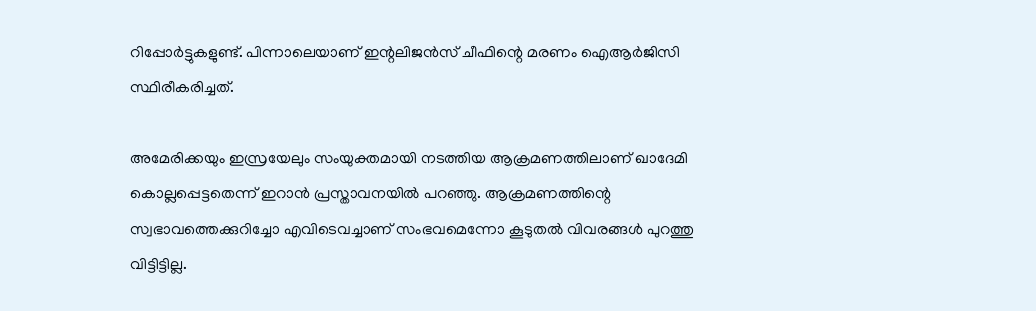റിപ്പോർട്ടുകളുണ്ട്. പിന്നാലെയാണ് ഇന്റലിജൻസ് ചീഫിന്റെ മരണം ഐആർജിസി സ്ഥിരീകരിച്ചത്.

അമേരിക്കയും ഇസ്രയേലും സംയുക്തമായി നടത്തിയ ആക്രമണത്തിലാണ് ഖാദേമി കൊല്ലപ്പെട്ടതെന്ന് ഇറാൻ പ്രസ്താവനയിൽ പറഞ്ഞു. ആക്രമണത്തിന്റെ സ്വഭാവത്തെക്കുറിച്ചോ എവിടെവച്ചാണ് സംഭവമെന്നോ കൂടുതൽ വിവരങ്ങൾ പുറത്തു വിട്ടിട്ടില്ല.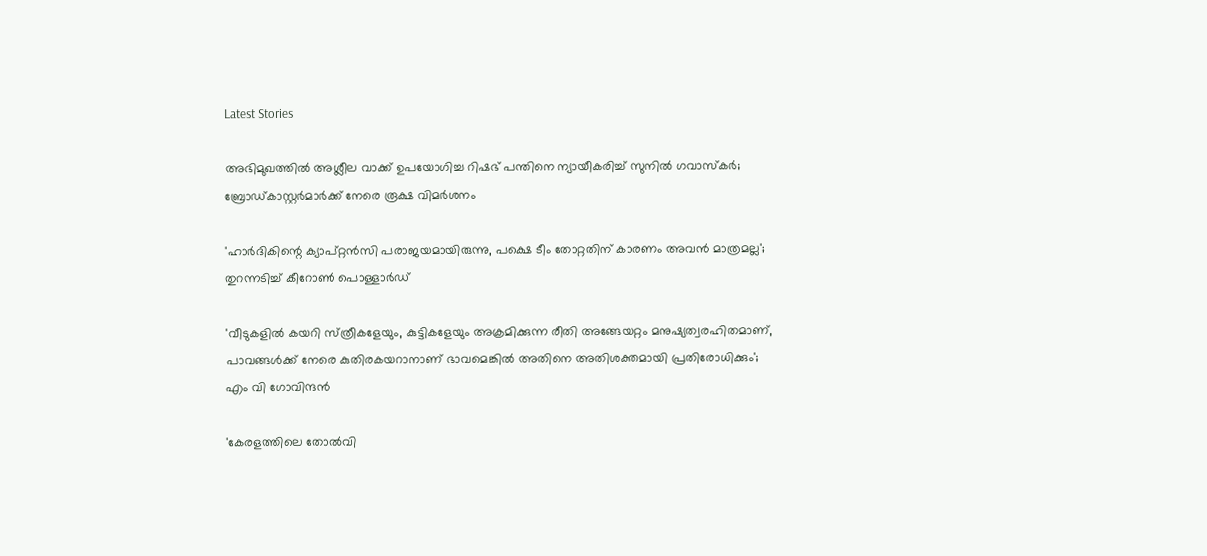Latest Stories

അഭിമുഖത്തിൽ അശ്ലീല വാക്ക് ഉപയോഗിച്ച റിഷഭ് പന്തിനെ ന്യായീകരിച്ച് സുനിൽ ഗവാസ്കർ; ബ്രോഡ്കാസ്റ്റർമാർക്ക് നേരെ രൂക്ഷ വിമർശനം

'ഹാർദികിന്റെ ക്യാപ്റ്റൻസി പരാജയമായിരുന്നു, പക്ഷെ ടീം തോറ്റതിന് കാരണം അവൻ മാത്രമല്ല'; തുറന്നടിച്ച് കീറോൺ പൊള്ളാർഡ്

'വീടുകളില്‍ കയറി സ്‌ത്രീകളേയും, കുട്ടികളേയും അക്രമിക്കുന്ന രീതി അങ്ങേയറ്റം മനുഷ്യത്വരഹിതമാണ്, പാവങ്ങള്‍ക്ക് നേരെ കുതിരകയറാനാണ് ഭാവമെങ്കിൽ അതിനെ അതിശക്തമായി പ്രതിരോധിക്കും'; എം വി ഗോവിന്ദൻ

'കേരളത്തിലെ തോൽവി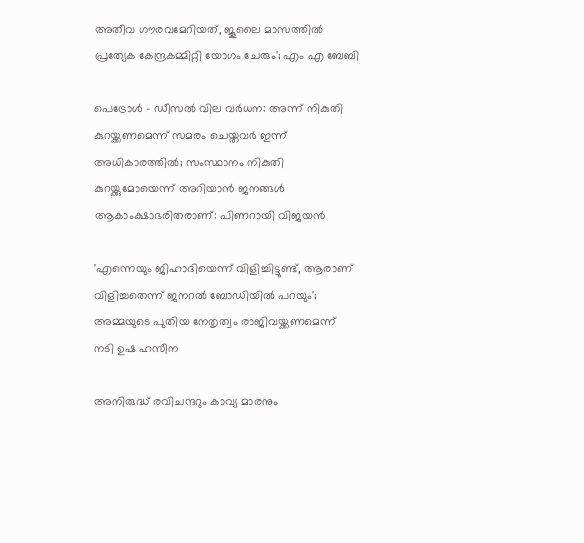അതീവ ഗൗരവമേറിയത്, ജൂലൈ മാസത്തിൽ പ്രത്യേക കേന്ദ്രകമ്മിറ്റി യോഗം ചേരും'; എം എ ബേബി

പെട്രോള്‍ - ഡീസല്‍ വില വര്‍ധന: അന്ന് നികുതി കുറയ്ക്കണമെന്ന് സമരം ചെയ്തവര്‍ ഇന്ന് അധികാരത്തില്‍; സംസ്ഥാനം നികുതി കുറയ്ക്കുമോയെന്ന് അറിയാൻ ജനങ്ങൾ ആകാംക്ഷാഭരിതരാണ്: പിണറായി വിജയന്‍

'എന്നെയും ജിഹാദിയെന്ന് വിളിച്ചിട്ടുണ്ട്, ആരാണ് വിളിച്ചതെന്ന് ജനറൽ ബോഡിയിൽ പറയും'; അമ്മയുടെ പുതിയ നേതൃത്വം രാജിവയ്ക്കണമെന്ന് നടി ഉഷ ഹസീന

അനിരുദ്ധ് രവിചന്ദറും കാവ്യ മാരനും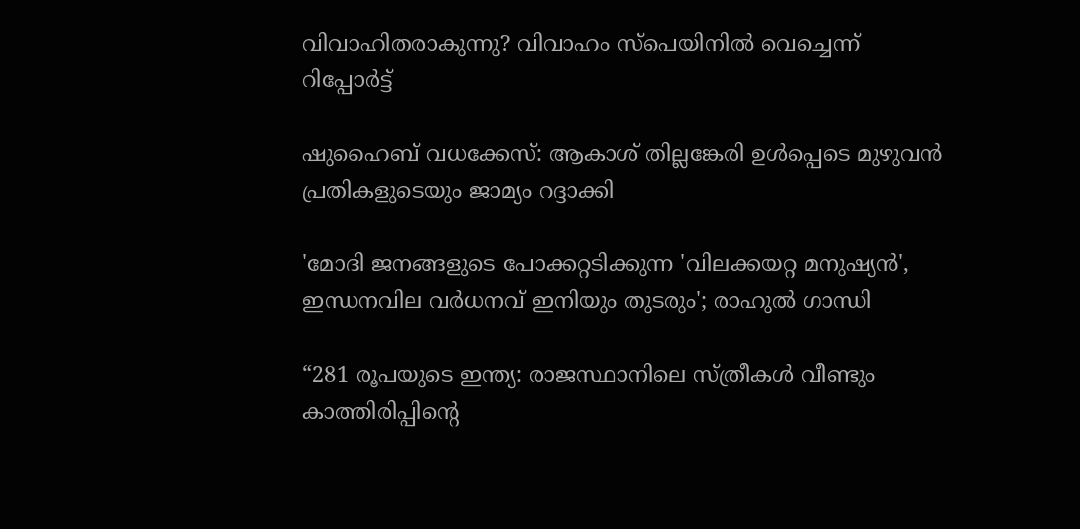വിവാഹിതരാകുന്നു? വിവാഹം സ്പെയിനിൽ വെച്ചെന്ന് റിപ്പോർട്ട്

ഷുഹൈബ് വധക്കേസ്: ആകാശ് തില്ലങ്കേരി ഉള്‍പ്പെടെ മുഴുവന്‍ പ്രതികളുടെയും ജാമ്യം റദ്ദാക്കി

'മോദി ജനങ്ങളുടെ പോക്കറ്റടിക്കുന്ന 'വിലക്കയറ്റ മനുഷ്യൻ', ഇന്ധനവില വർധനവ് ഇനിയും തുടരും'; രാഹുൽ ഗാന്ധി

“281 രൂപയുടെ ഇന്ത്യ: രാജസ്ഥാനിലെ സ്ത്രീകൾ വീണ്ടും കാത്തിരിപ്പിന്റെ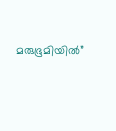മരുഭൂമിയിൽ”